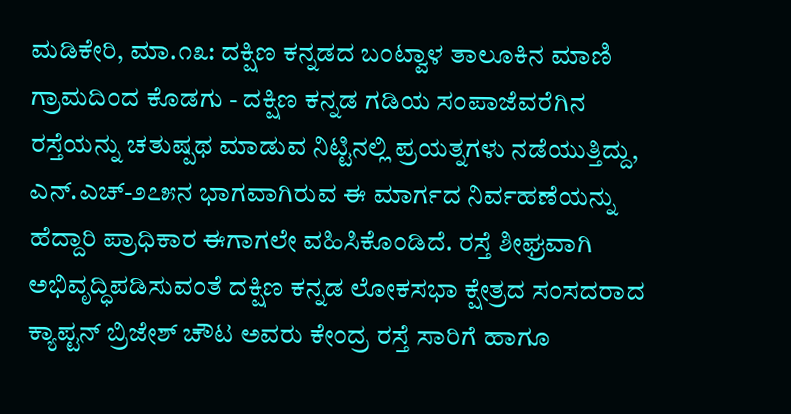ಮಡಿಕೇರಿ, ಮಾ.೧೩: ದಕ್ಷಿಣ ಕನ್ನಡದ ಬಂಟ್ವಾಳ ತಾಲೂಕಿನ ಮಾಣಿ ಗ್ರಾಮದಿಂದ ಕೊಡಗು - ದಕ್ಷಿಣ ಕನ್ನಡ ಗಡಿಯ ಸಂಪಾಜೆವರೆಗಿನ ರಸ್ತೆಯನ್ನು ಚತುಷ್ಪಥ ಮಾಡುವ ನಿಟ್ಟಿನಲ್ಲಿ ಪ್ರಯತ್ನಗಳು ನಡೆಯುತ್ತಿದ್ದು, ಎನ್.ಎಚ್-೨೭೫ನ ಭಾಗವಾಗಿರುವ ಈ ಮಾರ್ಗದ ನಿರ್ವಹಣೆಯನ್ನು ಹೆದ್ದಾರಿ ಪ್ರಾಧಿಕಾರ ಈಗಾಗಲೇ ವಹಿಸಿಕೊಂಡಿದೆ. ರಸ್ತೆ ಶೀಘ್ರವಾಗಿ ಅಭಿವೃದ್ಧಿಪಡಿಸುವಂತೆ ದಕ್ಷಿಣ ಕನ್ನಡ ಲೋಕಸಭಾ ಕ್ಷೇತ್ರದ ಸಂಸದರಾದ ಕ್ಯಾಪ್ಟನ್ ಬ್ರಿಜೇಶ್ ಚೌಟ ಅವರು ಕೇಂದ್ರ ರಸ್ತೆ ಸಾರಿಗೆ ಹಾಗೂ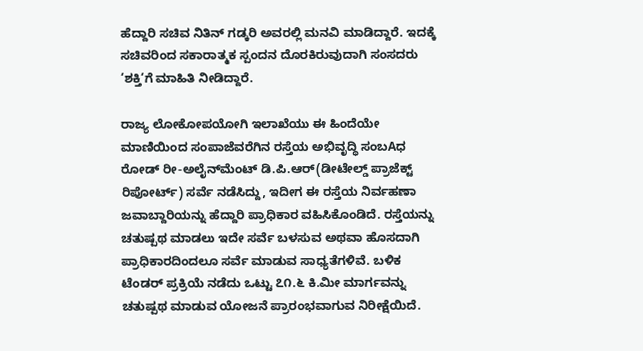ಹೆದ್ದಾರಿ ಸಚಿವ ನಿತಿನ್ ಗಡ್ಕರಿ ಅವರಲ್ಲಿ ಮನವಿ ಮಾಡಿದ್ದಾರೆ. ಇದಕ್ಕೆ ಸಚಿವರಿಂದ ಸಕಾರಾತ್ಮಕ ಸ್ಪಂದನ ದೊರಕಿರುವುದಾಗಿ ಸಂಸದರು ‘ಶಕ್ತಿ‘ಗೆ ಮಾಹಿತಿ ನೀಡಿದ್ದಾರೆ.

ರಾಜ್ಯ ಲೋಕೋಪಯೋಗಿ ಇಲಾಖೆಯು ಈ ಹಿಂದೆಯೇ ಮಾಣಿಯಿಂದ ಸಂಪಾಜೆವರೆಗಿನ ರಸ್ತೆಯ ಅಭಿವೃದ್ಧಿ ಸಂಬAಧ ರೋಡ್ ರೀ-ಅಲೈನ್‌ಮೆಂಟ್ ಡಿ.ಪಿ.ಆರ್(ಡೀಟೇಲ್ಡ್ ಪ್ರಾಜೆಕ್ಟ್ ರಿಪೋರ್ಟ್) ಸರ್ವೆ ನಡೆಸಿದ್ದು, ಇದೀಗ ಈ ರಸ್ತೆಯ ನಿರ್ವಹಣಾ ಜವಾಬ್ದಾರಿಯನ್ನು ಹೆದ್ದಾರಿ ಪ್ರಾಧಿಕಾರ ವಹಿಸಿಕೊಂಡಿದೆ. ರಸ್ತೆಯನ್ನು ಚತುಷ್ಪಥ ಮಾಡಲು ಇದೇ ಸರ್ವೆ ಬಳಸುವ ಅಥವಾ ಹೊಸದಾಗಿ ಪ್ರಾಧಿಕಾರದಿಂದಲೂ ಸರ್ವೆ ಮಾಡುವ ಸಾಧ್ಯತೆಗಳಿವೆ. ಬಳಿಕ ಟೆಂಡರ್ ಪ್ರಕ್ರಿಯೆ ನಡೆದು ಒಟ್ಟು ೭೧.೬ ಕಿ.ಮೀ ಮಾರ್ಗವನ್ನು ಚತುಷ್ಪಥ ಮಾಡುವ ಯೋಜನೆ ಪ್ರಾರಂಭವಾಗುವ ನಿರೀಕ್ಷೆಯಿದೆ.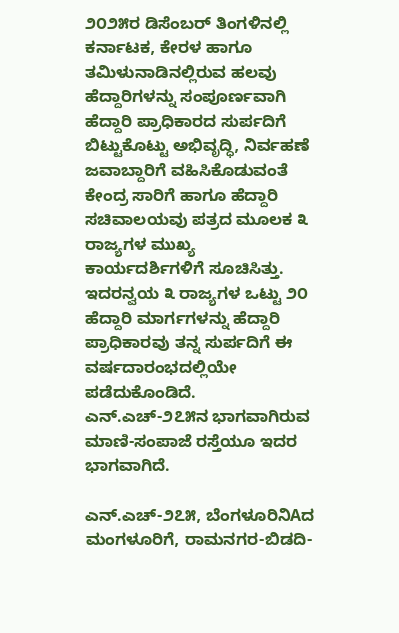೨೦೨೫ರ ಡಿಸೆಂಬರ್ ತಿಂಗಳಿನಲ್ಲಿ ಕರ್ನಾಟಕ, ಕೇರಳ ಹಾಗೂ ತಮಿಳುನಾಡಿನಲ್ಲಿರುವ ಹಲವು ಹೆದ್ದಾರಿಗಳನ್ನು ಸಂಪೂರ್ಣವಾಗಿ ಹೆದ್ದಾರಿ ಪ್ರಾಧಿಕಾರದ ಸುರ್ಪದಿಗೆ ಬಿಟ್ಟುಕೊಟ್ಟು ಅಭಿವೃದ್ಧಿ, ನಿರ್ವಹಣೆ ಜವಾಬ್ದಾರಿಗೆ ವಹಿಸಿಕೊಡುವಂತೆ ಕೇಂದ್ರ ಸಾರಿಗೆ ಹಾಗೂ ಹೆದ್ದಾರಿ ಸಚಿವಾಲಯವು ಪತ್ರದ ಮೂಲಕ ೩ ರಾಜ್ಯಗಳ ಮುಖ್ಯ ಕಾರ್ಯದರ್ಶಿಗಳಿಗೆ ಸೂಚಿಸಿತ್ತು. ಇದರನ್ವಯ ೩ ರಾಜ್ಯಗಳ ಒಟ್ಟು ೨೦ ಹೆದ್ದಾರಿ ಮಾರ್ಗಗಳನ್ನು ಹೆದ್ದಾರಿ ಪ್ರಾಧಿಕಾರವು ತನ್ನ ಸುರ್ಪದಿಗೆ ಈ ವರ್ಷದಾರಂಭದಲ್ಲಿಯೇ ಪಡೆದುಕೊಂಡಿದೆ. ಎನ್.ಎಚ್-೨೭೫ನ ಭಾಗವಾಗಿರುವ ಮಾಣಿ-ಸಂಪಾಜೆ ರಸ್ತೆಯೂ ಇದರ ಭಾಗವಾಗಿದೆ.

ಎನ್.ಎಚ್-೨೭೫, ಬೆಂಗಳೂರಿನಿAದ ಮಂಗಳೂರಿಗೆ, ರಾಮನಗರ-ಬಿಡದಿ-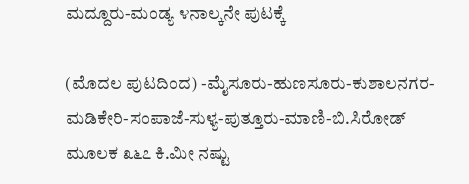ಮದ್ದೂರು-ಮಂಡ್ಯ ೪ನಾಲ್ಕನೇ ಪುಟಕ್ಕೆ

(ಮೊದಲ ಪುಟದಿಂದ) -ಮೈಸೂರು-ಹುಣಸೂರು-ಕುಶಾಲನಗರ-ಮಡಿಕೇರಿ-ಸಂಪಾಜೆ-ಸುಳ್ಯ-ಪುತ್ತೂರು-ಮಾಣಿ-ಬಿ.ಸಿರೋಡ್ ಮೂಲಕ ೩೬೭ ಕಿ.ಮೀ ನಷ್ಟು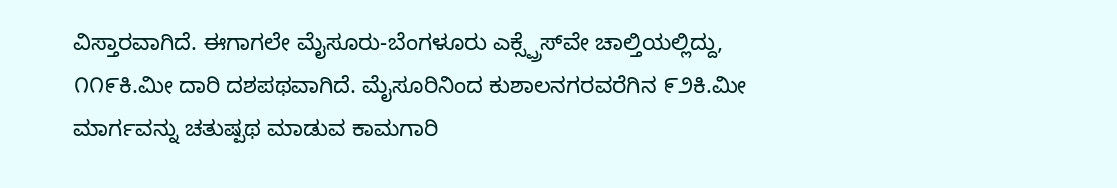ವಿಸ್ತಾರವಾಗಿದೆ. ಈಗಾಗಲೇ ಮೈಸೂರು-ಬೆಂಗಳೂರು ಎಕ್ಸ್ಪ್ರೆಸ್‌ವೇ ಚಾಲ್ತಿಯಲ್ಲಿದ್ದು, ೧೧೯ಕಿ.ಮೀ ದಾರಿ ದಶಪಥವಾಗಿದೆ. ಮೈಸೂರಿನಿಂದ ಕುಶಾಲನಗರವರೆಗಿನ ೯೨ಕಿ.ಮೀ ಮಾರ್ಗವನ್ನು ಚತುಷ್ಪಥ ಮಾಡುವ ಕಾಮಗಾರಿ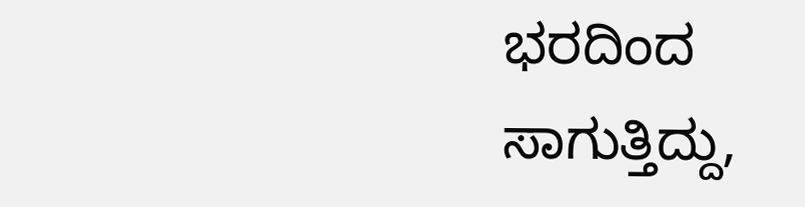ಭರದಿಂದ ಸಾಗುತ್ತಿದ್ದು,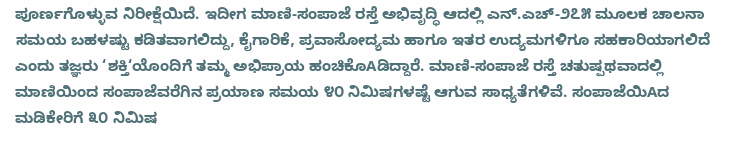ಪೂರ್ಣಗೊಳ್ಳುವ ನಿರೀಕ್ಷೆಯಿದೆ. ಇದೀಗ ಮಾಣಿ-ಸಂಪಾಜೆ ರಸ್ತೆ ಅಭಿವೃದ್ಧಿ ಆದಲ್ಲಿ ಎನ್.ಎಚ್-೨೭೫ ಮೂಲಕ ಚಾಲನಾ ಸಮಯ ಬಹಳಷ್ಟು ಕಡಿತವಾಗಲಿದ್ದು, ಕೈಗಾರಿಕೆ, ಪ್ರವಾಸೋದ್ಯಮ ಹಾಗೂ ಇತರ ಉದ್ಯಮಗಳಿಗೂ ಸಹಕಾರಿಯಾಗಲಿದೆ ಎಂದು ತಜ್ಞರು ‘ಶಕ್ತಿ‘ಯೊಂದಿಗೆ ತಮ್ಮ ಅಭಿಪ್ರಾಯ ಹಂಚಿಕೊAಡಿದ್ದಾರೆ. ಮಾಣಿ-ಸಂಪಾಜೆ ರಸ್ತೆ ಚತುಷ್ಪಥವಾದಲ್ಲಿ ಮಾಣಿಯಿಂದ ಸಂಪಾಜೆವರೆಗಿನ ಪ್ರಯಾಣ ಸಮಯ ೪೦ ನಿಮಿಷಗಳಷ್ಟೆ ಆಗುವ ಸಾಧ್ಯತೆಗಳಿವೆ. ಸಂಪಾಜೆಯಿAದ ಮಡಿಕೇರಿಗೆ ೩೦ ನಿಮಿಷ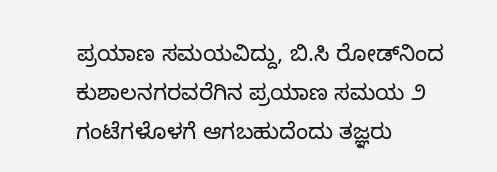ಪ್ರಯಾಣ ಸಮಯವಿದ್ದು, ಬಿ.ಸಿ ರೋಡ್‌ನಿಂದ ಕುಶಾಲನಗರವರೆಗಿನ ಪ್ರಯಾಣ ಸಮಯ ೨ ಗಂಟೆಗಳೊಳಗೆ ಆಗಬಹುದೆಂದು ತಜ್ಞರು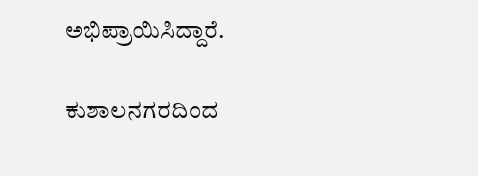ಅಭಿಪ್ರಾಯಿಸಿದ್ದಾರೆ.

ಕುಶಾಲನಗರದಿಂದ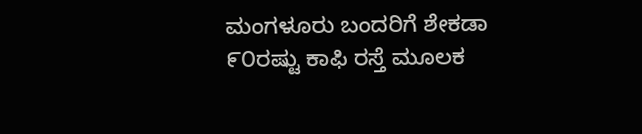ಮಂಗಳೂರು ಬಂದರಿಗೆ ಶೇಕಡಾ ೯೦ರಷ್ಟು ಕಾಫಿ ರಸ್ತೆ ಮೂಲಕ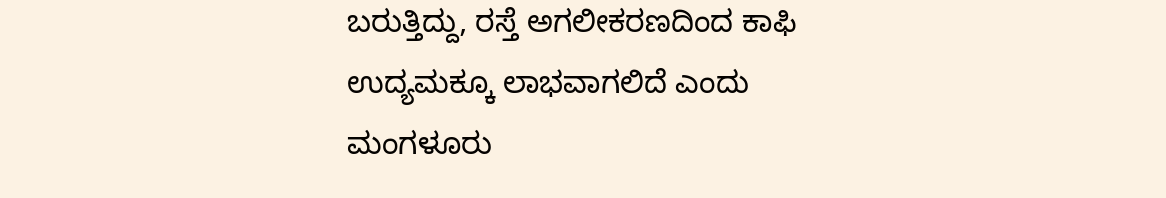ಬರುತ್ತಿದ್ದು, ರಸ್ತೆ ಅಗಲೀಕರಣದಿಂದ ಕಾಫಿ ಉದ್ಯಮಕ್ಕೂ ಲಾಭವಾಗಲಿದೆ ಎಂದು ಮಂಗಳೂರು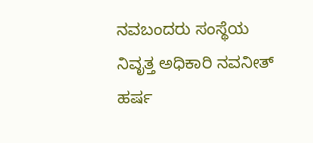ನವಬಂದರು ಸಂಸ್ಥೆಯ ನಿವೃತ್ತ ಅಧಿಕಾರಿ ನವನೀತ್ ಹರ್ಷ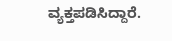ವ್ಯಕ್ತಪಡಿಸಿದ್ದಾರೆ.